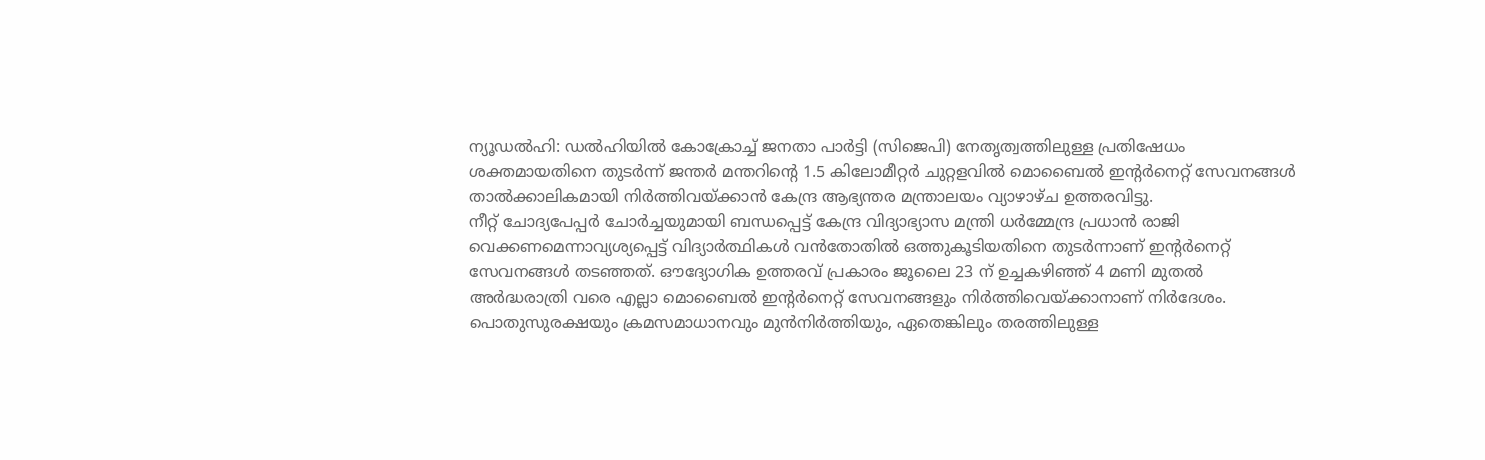ന്യൂഡൽഹി: ഡൽഹിയിൽ കോക്രോച്ച് ജനതാ പാർട്ടി (സിജെപി) നേതൃത്വത്തിലുള്ള പ്രതിഷേധം ശക്തമായതിനെ തുടർന്ന് ജന്തർ മന്തറിന്റെ 1.5 കിലോമീറ്റർ ചുറ്റളവിൽ മൊബൈൽ ഇന്റർനെറ്റ് സേവനങ്ങൾ താൽക്കാലികമായി നിർത്തിവയ്ക്കാൻ കേന്ദ്ര ആഭ്യന്തര മന്ത്രാലയം വ്യാഴാഴ്ച ഉത്തരവിട്ടു.
നീറ്റ് ചോദ്യപേപ്പർ ചോർച്ചയുമായി ബന്ധപ്പെട്ട് കേന്ദ്ര വിദ്യാഭ്യാസ മന്ത്രി ധർമ്മേന്ദ്ര പ്രധാൻ രാജി വെക്കണമെന്നാവ്യശ്യപ്പെട്ട് വിദ്യാർത്ഥികൾ വൻതോതിൽ ഒത്തുകൂടിയതിനെ തുടർന്നാണ് ഇന്റർനെറ്റ് സേവനങ്ങൾ തടഞ്ഞത്. ഔദ്യോഗിക ഉത്തരവ് പ്രകാരം ജൂലൈ 23 ന് ഉച്ചകഴിഞ്ഞ് 4 മണി മുതൽ അർദ്ധരാത്രി വരെ എല്ലാ മൊബൈൽ ഇന്റർനെറ്റ് സേവനങ്ങളും നിർത്തിവെയ്ക്കാനാണ് നിർദേശം.
പൊതുസുരക്ഷയും ക്രമസമാധാനവും മുൻനിർത്തിയും, ഏതെങ്കിലും തരത്തിലുള്ള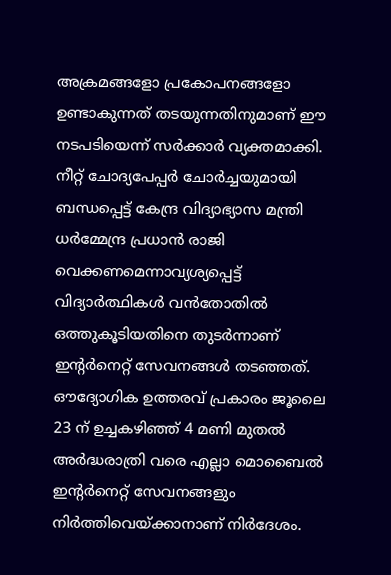അക്രമങ്ങളോ പ്രകോപനങ്ങളോ ഉണ്ടാകുന്നത് തടയുന്നതിനുമാണ് ഈ നടപടിയെന്ന് സർക്കാർ വ്യക്തമാക്കി.
നീറ്റ് ചോദ്യപേപ്പർ ചോർച്ചയുമായി ബന്ധപ്പെട്ട് കേന്ദ്ര വിദ്യാഭ്യാസ മന്ത്രി ധർമ്മേന്ദ്ര പ്രധാൻ രാജി വെക്കണമെന്നാവ്യശ്യപ്പെട്ട് വിദ്യാർത്ഥികൾ വൻതോതിൽ ഒത്തുകൂടിയതിനെ തുടർന്നാണ് ഇന്റർനെറ്റ് സേവനങ്ങൾ തടഞ്ഞത്. ഔദ്യോഗിക ഉത്തരവ് പ്രകാരം ജൂലൈ 23 ന് ഉച്ചകഴിഞ്ഞ് 4 മണി മുതൽ അർദ്ധരാത്രി വരെ എല്ലാ മൊബൈൽ ഇന്റർനെറ്റ് സേവനങ്ങളും നിർത്തിവെയ്ക്കാനാണ് നിർദേശം.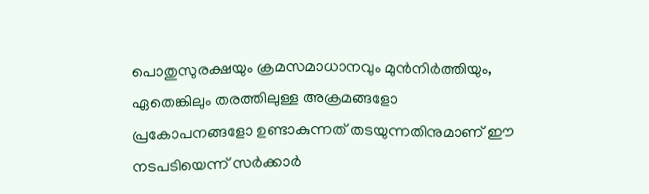പൊതുസുരക്ഷയും ക്രമസമാധാനവും മുൻനിർത്തിയും, ഏതെങ്കിലും തരത്തിലുള്ള അക്രമങ്ങളോ പ്രകോപനങ്ങളോ ഉണ്ടാകുന്നത് തടയുന്നതിനുമാണ് ഈ നടപടിയെന്ന് സർക്കാർ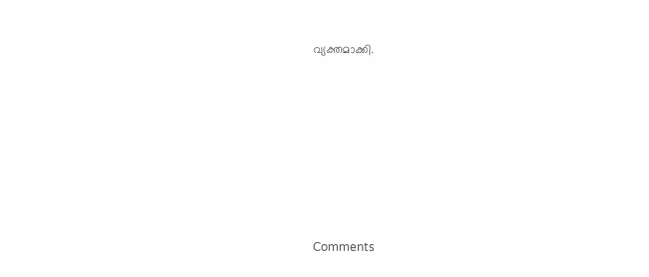വ്യക്തമാക്കി.







Comments